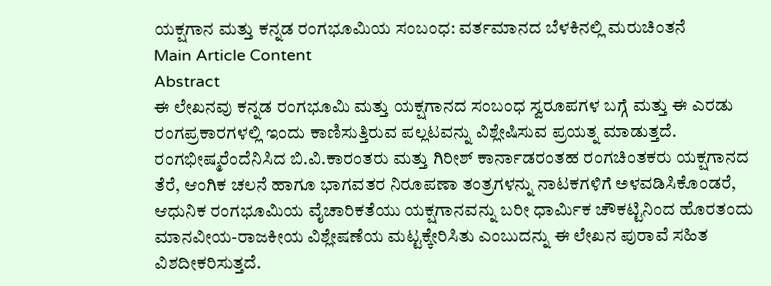ಯಕ್ಷಗಾನ ಮತ್ತು ಕನ್ನಡ ರಂಗಭೂಮಿಯ ಸಂಬಂಧ: ವರ್ತಮಾನದ ಬೆಳಕಿನಲ್ಲಿ ಮರುಚಿಂತನೆ
Main Article Content
Abstract
ಈ ಲೇಖನವು ಕನ್ನಡ ರಂಗಭೂಮಿ ಮತ್ತು ಯಕ್ಷಗಾನದ ಸಂಬಂಧ ಸ್ವರೂಪಗಳ ಬಗ್ಗೆ ಮತ್ತು ಈ ಎರಡು ರಂಗಪ್ರಕಾರಗಳಲ್ಲಿ ಇಂದು ಕಾಣಿಸುತ್ತಿರುವ ಪಲ್ಲಟವನ್ನು ವಿಶ್ಲೇಷಿಸುವ ಪ್ರಯತ್ನ ಮಾಡುತ್ತದೆ. ರಂಗಭೀಷ್ಮರೆಂದೆನಿಸಿದ ಬಿ.ವಿ.ಕಾರಂತರು ಮತ್ತು ಗಿರೀಶ್ ಕಾರ್ನಾಡರಂತಹ ರಂಗಚಿಂತಕರು ಯಕ್ಷಗಾನದ ತೆರೆ, ಆಂಗಿಕ ಚಲನೆ ಹಾಗೂ ಭಾಗವತರ ನಿರೂಪಣಾ ತಂತ್ರಗಳನ್ನು ನಾಟಕಗಳಿಗೆ ಅಳವಡಿಸಿಕೊಂಡರೆ, ಆಧುನಿಕ ರಂಗಭೂಮಿಯ ವೈಚಾರಿಕತೆಯು ಯಕ್ಷಗಾನವನ್ನು ಬರೀ ಧಾರ್ಮಿಕ ಚೌಕಟ್ಟಿನಿಂದ ಹೊರತಂದು ಮಾನವೀಯ-ರಾಜಕೀಯ ವಿಶ್ಲೇಷಣೆಯ ಮಟ್ಟಕ್ಕೇರಿಸಿತು ಎಂಬುದನ್ನು ಈ ಲೇಖನ ಪುರಾವೆ ಸಹಿತ ವಿಶದೀಕರಿಸುತ್ತದೆ.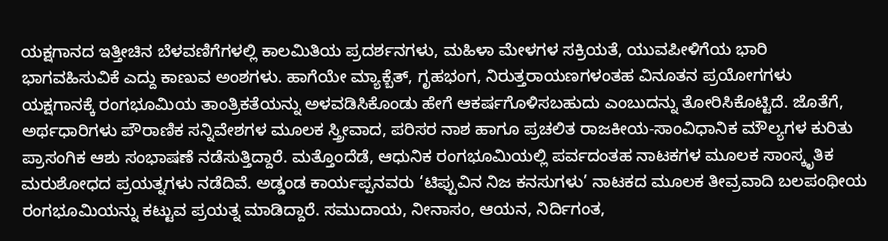ಯಕ್ಷಗಾನದ ಇತ್ತೀಚಿನ ಬೆಳವಣಿಗೆಗಳಲ್ಲಿ ಕಾಲಮಿತಿಯ ಪ್ರದರ್ಶನಗಳು, ಮಹಿಳಾ ಮೇಳಗಳ ಸಕ್ರಿಯತೆ, ಯುವಪೀಳಿಗೆಯ ಭಾರಿ ಭಾಗವಹಿಸುವಿಕೆ ಎದ್ದು ಕಾಣುವ ಅಂಶಗಳು. ಹಾಗೆಯೇ ಮ್ಯಾಕ್ಬೆತ್, ಗೃಹಭಂಗ, ನಿರುತ್ತರಾಯಣಗಳಂತಹ ವಿನೂತನ ಪ್ರಯೋಗಗಳು ಯಕ್ಷಗಾನಕ್ಕೆ ರಂಗಭೂಮಿಯ ತಾಂತ್ರಿಕತೆಯನ್ನು ಅಳವಡಿಸಿಕೊಂಡು ಹೇಗೆ ಆಕರ್ಷಗೊಳಿಸಬಹುದು ಎಂಬುದನ್ನು ತೋರಿಸಿಕೊಟ್ಟಿದೆ. ಜೊತೆಗೆ, ಅರ್ಥಧಾರಿಗಳು ಪೌರಾಣಿಕ ಸನ್ನಿವೇಶಗಳ ಮೂಲಕ ಸ್ತ್ರೀವಾದ, ಪರಿಸರ ನಾಶ ಹಾಗೂ ಪ್ರಚಲಿತ ರಾಜಕೀಯ-ಸಾಂವಿಧಾನಿಕ ಮೌಲ್ಯಗಳ ಕುರಿತು ಪ್ರಾಸಂಗಿಕ ಆಶು ಸಂಭಾಷಣೆ ನಡೆಸುತ್ತಿದ್ದಾರೆ. ಮತ್ತೊಂದೆಡೆ, ಆಧುನಿಕ ರಂಗಭೂಮಿಯಲ್ಲಿ ಪರ್ವದಂತಹ ನಾಟಕಗಳ ಮೂಲಕ ಸಾಂಸ್ಕೃತಿಕ ಮರುಶೋಧದ ಪ್ರಯತ್ನಗಳು ನಡೆದಿವೆ. ಅಡ್ಡಂಡ ಕಾರ್ಯಪ್ಪನವರು ‘ಟಿಪ್ಪುವಿನ ನಿಜ ಕನಸುಗಳು’ ನಾಟಕದ ಮೂಲಕ ತೀವ್ರವಾದಿ ಬಲಪಂಥೀಯ ರಂಗಭೂಮಿಯನ್ನು ಕಟ್ಟುವ ಪ್ರಯತ್ನ ಮಾಡಿದ್ದಾರೆ. ಸಮುದಾಯ, ನೀನಾಸಂ, ಆಯನ, ನಿರ್ದಿಗಂತ,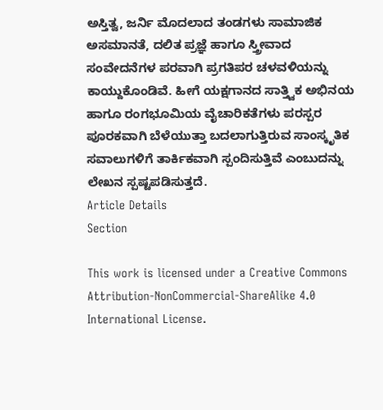ಅಸ್ತಿತ್ವ, ಜರ್ನಿ ಮೊದಲಾದ ತಂಡಗಳು ಸಾಮಾಜಿಕ ಅಸಮಾನತೆ, ದಲಿತ ಪ್ರಜ್ಞೆ ಹಾಗೂ ಸ್ತ್ರೀವಾದ ಸಂವೇದನೆಗಳ ಪರವಾಗಿ ಪ್ರಗತಿಪರ ಚಳವಳಿಯನ್ನು ಕಾಯ್ದುಕೊಂಡಿವೆ. ಹೀಗೆ ಯಕ್ಷಗಾನದ ಸಾತ್ತ್ವಿಕ ಅಭಿನಯ ಹಾಗೂ ರಂಗಭೂಮಿಯ ವೈಚಾರಿಕತೆಗಳು ಪರಸ್ಪರ ಪೂರಕವಾಗಿ ಬೆಳೆಯುತ್ತಾ ಬದಲಾಗುತ್ತಿರುವ ಸಾಂಸ್ಕೃತಿಕ ಸವಾಲುಗಳಿಗೆ ತಾರ್ಕಿಕವಾಗಿ ಸ್ಪಂದಿಸುತ್ತಿವೆ ಎಂಬುದನ್ನು ಲೇಖನ ಸ್ಪಷ್ಟಪಡಿಸುತ್ತದೆ.
Article Details
Section

This work is licensed under a Creative Commons Attribution-NonCommercial-ShareAlike 4.0 International License.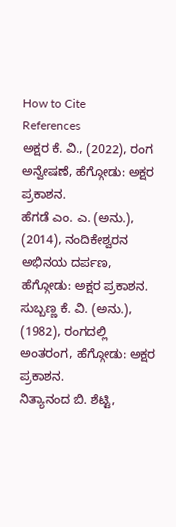How to Cite
References
ಅಕ್ಷರ ಕೆ. ವಿ., (2022), ರಂಗ ಅನ್ವೇಷಣೆ, ಹೆಗ್ಗೋಡು: ಅಕ್ಷರ ಪ್ರಕಾಶನ.
ಹೆಗಡೆ ಎಂ. ಎ. (ಅನು.), (2014), ನಂದಿಕೇಶ್ವರನ ಅಭಿನಯ ದರ್ಪಣ, ಹೆಗ್ಗೋಡು: ಅಕ್ಷರ ಪ್ರಕಾಶನ.
ಸುಬ್ಬಣ್ಣ ಕೆ. ವಿ. (ಅನು.), (1982), ರಂಗದಲ್ಲಿ ಅಂತರಂಗ, ಹೆಗ್ಗೋಡು: ಅಕ್ಷರ ಪ್ರಕಾಶನ.
ನಿತ್ಯಾನಂದ ಬಿ. ಶೆಟ್ಟಿ,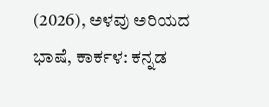(2026), ಅಳವು ಅರಿಯದ ಭಾಷೆ, ಕಾರ್ಕಳ: ಕನ್ನಡ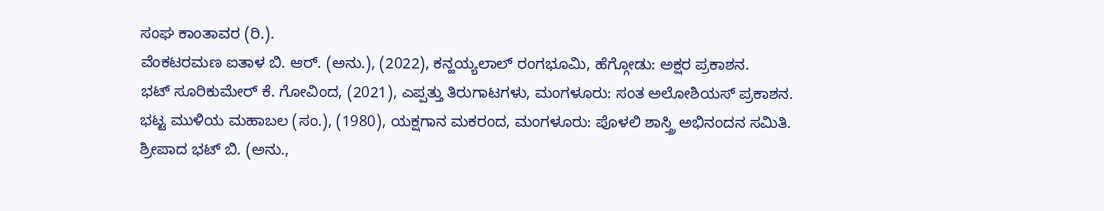ಸಂಘ ಕಾಂತಾವರ (ರಿ.).
ವೆಂಕಟರಮಣ ಐತಾಳ ಬಿ. ಆರ್. (ಅನು.), (2022), ಕನ್ಹಯ್ಯಲಾಲ್ ರಂಗಭೂಮಿ, ಹೆಗ್ಗೋಡು: ಅಕ್ಷರ ಪ್ರಕಾಶನ.
ಭಟ್ ಸೂರಿಕುಮೇರ್ ಕೆ. ಗೋವಿಂದ, (2021), ಎಪ್ಪತ್ತು ತಿರುಗಾಟಗಳು, ಮಂಗಳೂರು: ಸಂತ ಅಲೋಶಿಯಸ್ ಪ್ರಕಾಶನ.
ಭಟ್ಟ ಮುಳಿಯ ಮಹಾಬಲ (ಸಂ.), (1980), ಯಕ್ಷಗಾನ ಮಕರಂದ, ಮಂಗಳೂರು: ಪೊಳಲಿ ಶಾಸ್ತ್ರಿ ಅಭಿನಂದನ ಸಮಿತಿ.
ಶ್ರೀಪಾದ ಭಟ್ ಬಿ. (ಅನು.,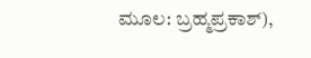ಮೂಲ: ಬ್ರಹ್ಮಪ್ರಕಾಶ್),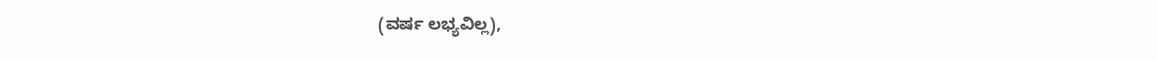(ವರ್ಷ ಲಭ್ಯವಿಲ್ಲ),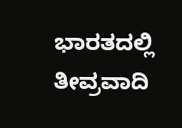ಭಾರತದಲ್ಲಿ ತೀವ್ರವಾದಿ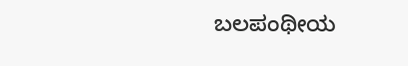ಬಲಪಂಥೀಯ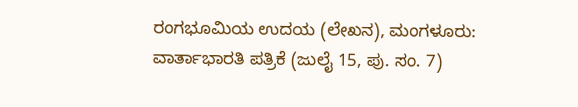ರಂಗಭೂಮಿಯ ಉದಯ (ಲೇಖನ), ಮಂಗಳೂರು: ವಾರ್ತಾಭಾರತಿ ಪತ್ರಿಕೆ (ಜುಲೈ 15, ಪು. ಸಂ. 7)